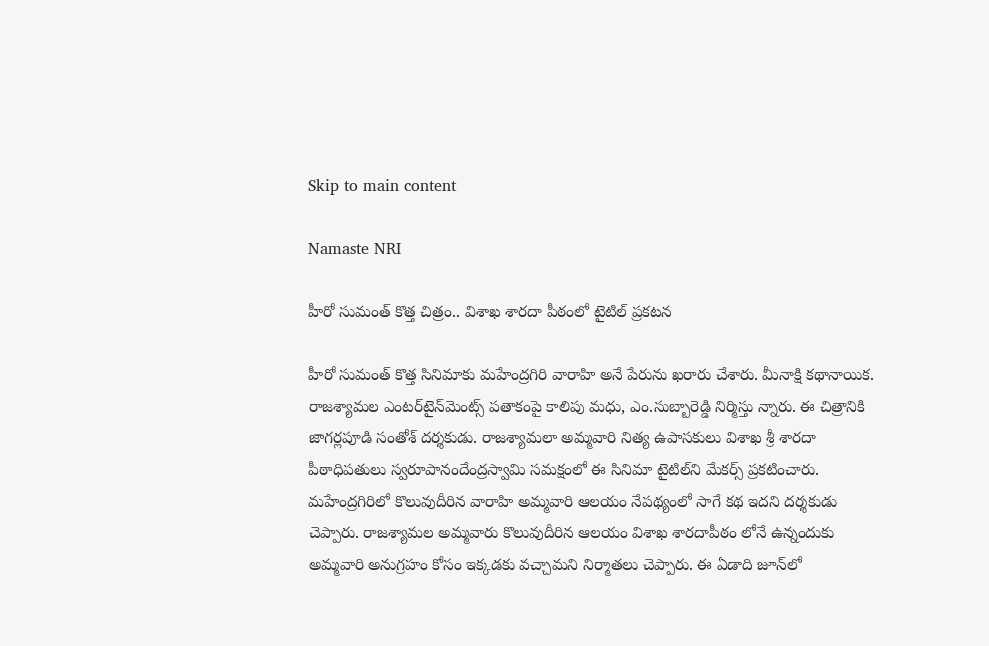Skip to main content

Namaste NRI

హీరో సుమంత్ కొత్త చిత్రం.. విశాఖ శారదా పీఠంలో టైటిల్ ప్రకటన

హీరో సుమంత్‌ కొత్త సినిమాకు మహేంద్రగిరి వారాహి అనే పేరును ఖరారు చేశారు. మీనాక్షి కథానాయిక.  రాజశ్యామల ఎంటర్‌టైన్‌మెంట్స్‌ పతాకంపై కాలిపు మధు, ఎం.సుబ్బారెడ్డి నిర్మిస్తు న్నారు. ఈ చిత్రానికి జాగర్లపూడి సంతోశ్‌ దర్శకుడు. రాజశ్యామలా అమ్మవారి నిత్య ఉపాసకులు విశాఖ శ్రీ శారదా పీఠాధిపతులు స్వరూపానందేంద్రస్వామి సమక్షంలో ఈ సినిమా టైటిల్‌ని మేకర్స్‌ ప్రకటించారు. మహేంద్రగిరిలో కొలువుదీరిన వారాహి అమ్మవారి ఆలయం నేపథ్యంలో సాగే కథ ఇదని దర్శకుడు చెప్పారు. రాజశ్యామల అమ్మవారు కొలువుదీరిన ఆలయం విశాఖ శారదాపీఠం లోనే ఉన్నందుకు అమ్మవారి అనుగ్రహం కోసం ఇక్కడకు వచ్చామని నిర్మాతలు చెప్పారు. ఈ ఏడాది జూన్‌లో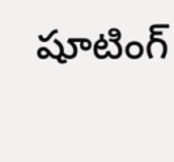షూటింగ్‌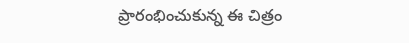ప్రారంభించుకున్న ఈ చిత్రం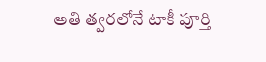అతి త్వరలోనే టాకీ పూర్తి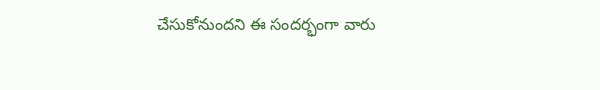చేసుకోనుందని ఈ సందర్భంగా వారు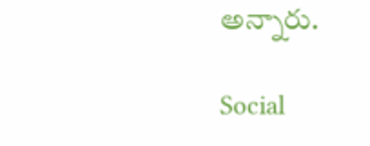అన్నారు.

Social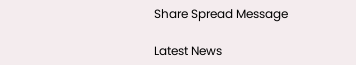Share Spread Message

Latest News